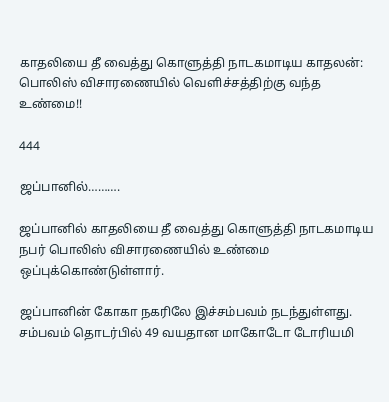காதலியை தீ வைத்து கொளுத்தி நாடகமாடிய காதலன்: பொலிஸ் விசாரணையில் வெளிச்சத்திற்கு வந்த உண்மை!!

444

ஜப்பானில்……….

ஜப்பானில் காதலியை தீ வைத்து கொளுத்தி நாடகமாடிய நபர் பொலிஸ் விசாரணையில் உண்மை ஒப்புக்கொண்டுள்ளார்.

ஜப்பானின் கோகா நகரிலே இச்சம்பவம் நடந்துள்ளது. சம்பவம் தொடர்பில் 49 வயதான மாகோடோ டோரியமி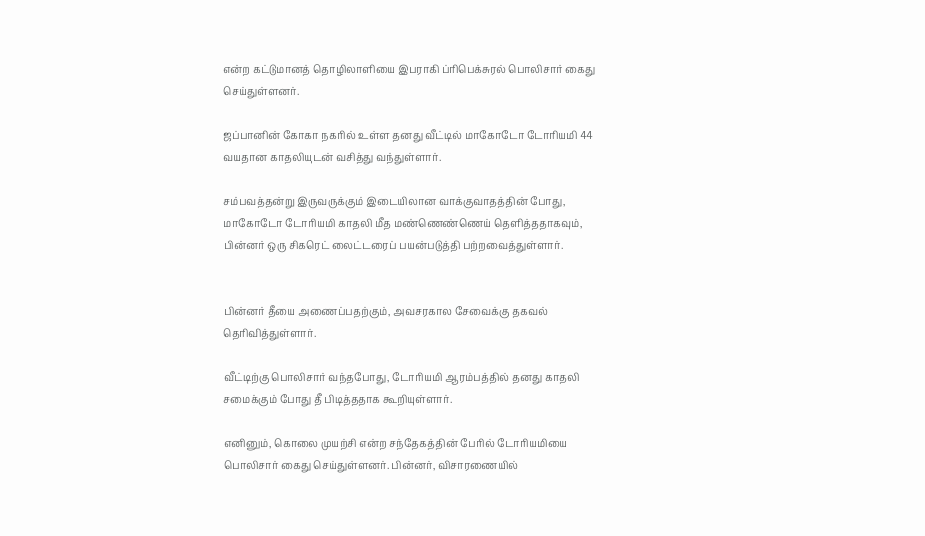என்ற கட்டுமானத் தொழிலாளியை இபராகி ப்ரிபெக்சுரல் பொலிசார் கைது செய்துள்ளனர்.

ஜப்பானின் கோகா நகரில் உள்ள தனது வீட்டில் மாகோடோ டோரியமி 44 வயதான காதலியுடன் வசித்து வந்துள்ளார்.

சம்பவத்தன்று இருவருக்கும் இடையிலான வாக்குவாதத்தின் போது, மாகோடோ டோரியமி காதலி மீத மண்ணெண்ணெய் தெளித்ததாகவும், பின்னர் ஒரு சிகரெட் லைட்டரைப் பயன்படுத்தி பற்றவைத்துள்ளார்.


பின்னர் தீயை அணைப்பதற்கும், அவசரகால சேவைக்கு தகவல் தெரிவித்துள்ளார்.

வீட்டிற்கு பொலிசார் வந்தபோது, டோரியமி ஆரம்பத்தில் தனது காதலி சமைக்கும் போது தீ பிடித்ததாக கூறியுள்ளார்.

எனினும், கொலை முயற்சி என்ற சந்தேகத்தின் பேரில் டோரியமியை பொலிசார் கைது செய்துள்ளனர். பின்னர், விசாரணையில்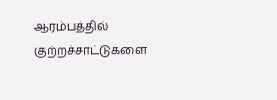ஆரம்பத்தில் குற்றச்சாட்டுகளை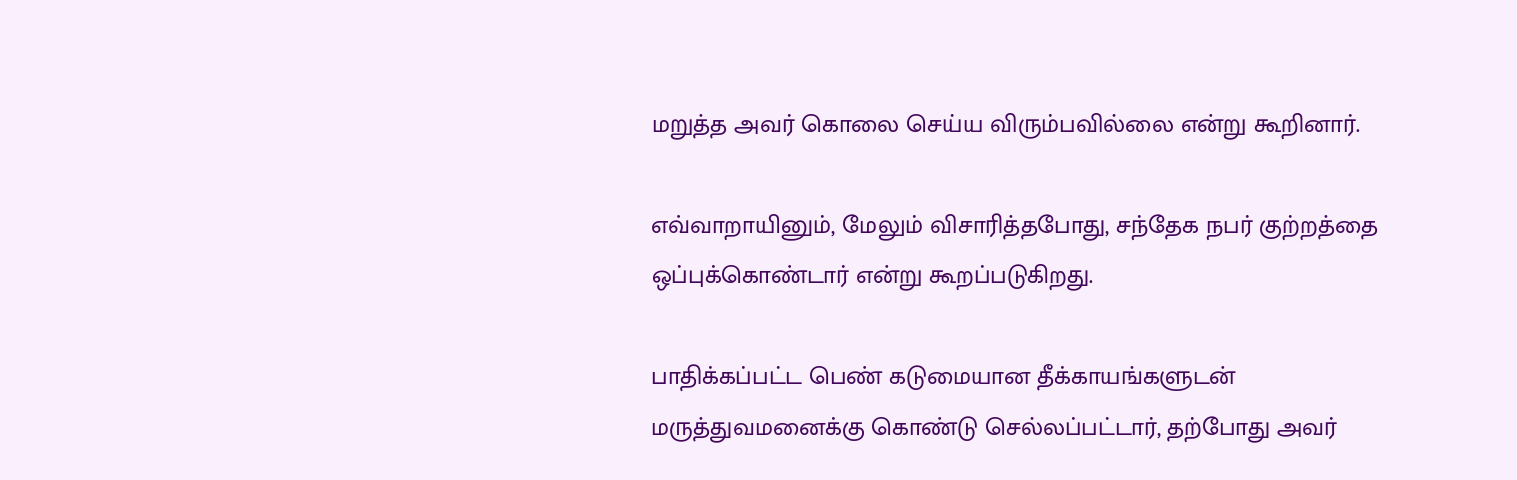மறுத்த அவர் கொலை செய்ய விரும்பவில்லை என்று கூறினார்.

எவ்வாறாயினும், மேலும் விசாரித்தபோது, சந்தேக நபர் குற்றத்தை ஒப்புக்கொண்டார் என்று கூறப்படுகிறது.

பாதிக்கப்பட்ட பெண் கடுமையான தீக்காயங்களுடன் மருத்துவமனைக்கு கொண்டு செல்லப்பட்டார், தற்போது அவர்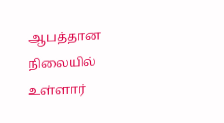ஆபத்தான நிலையில் உள்ளார்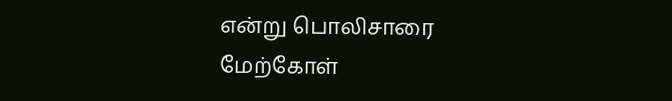என்று பொலிசாரை மேற்கோள்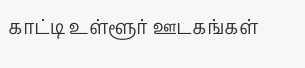காட்டி உள்ளூர் ஊடகங்கள்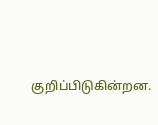குறிப்பிடுகின்றன.